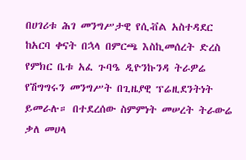በሀገሪቱ ሕገ መንግሥታዊ የሲቭል አስተዳደር ከአርባ ቀናት በኋላ በምርጫ እስኪመሰረት ድረስ የምክር ቤቱ አፈ ጉባዔ ዲዮንኩንዳ ትራዎሬ የሽግግሩን መንግሥት በጊዜያዊ ፕሬዚደንትነት ይመራሉ። በተደረሰው ስምምነት መሠረት ትራውሬ ቃለ መሀላ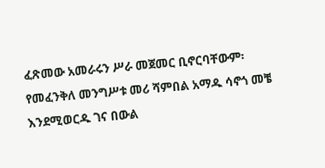ፈጽመው አመራሩን ሥራ መጀመር ቢኖርባቸውም፡ የመፈንቅለ መንግሥቱ መሪ ሻምበል አማዱ ሳኖጎ መቼ እንደሚወርዱ ገና በውል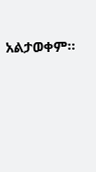አልታወቀም።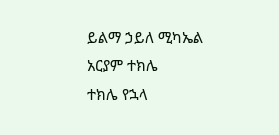ይልማ ኃይለ ሚካኤል
አርያም ተክሌ
ተክሌ የኋላ